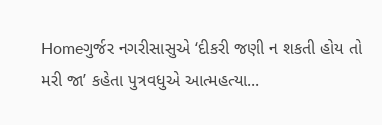Homeગુર્જર નગરીસાસુએ ‘દીકરી જણી ન શકતી હોય તો મરી જા’ કહેતા પુત્રવધુએ આત્મહત્યા...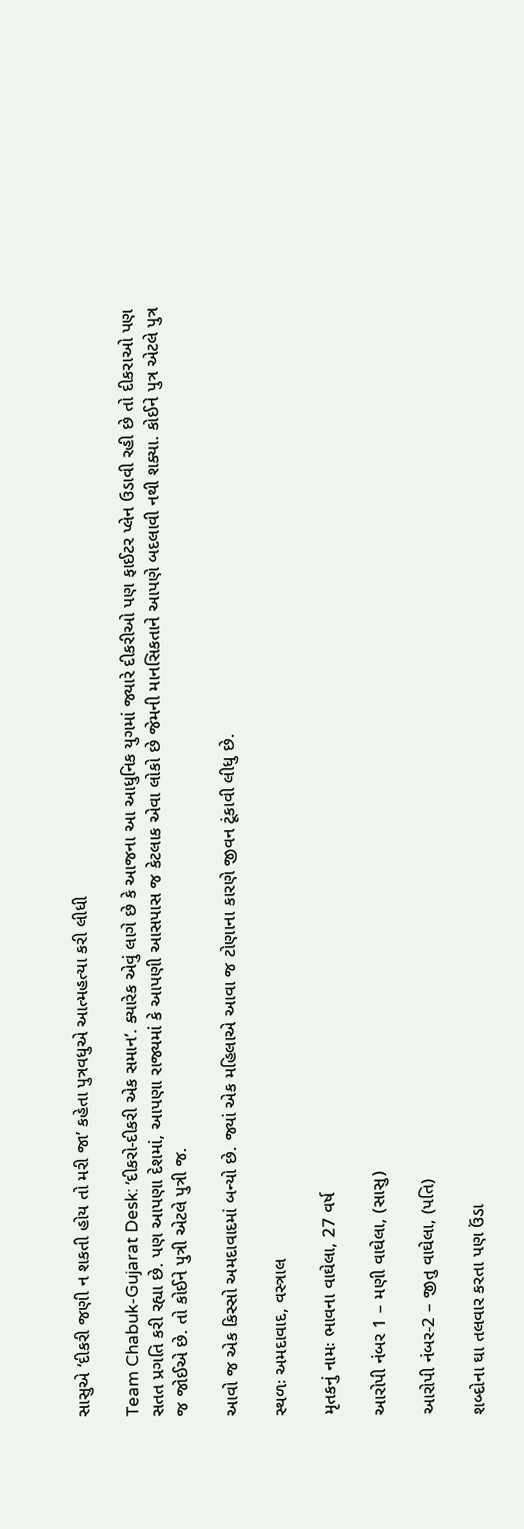સાસુએ ‘દીકરી જણી ન શકતી હોય તો મરી જા’ કહેતા પુત્રવધુએ આત્મહત્યા કરી લીધી

Team Chabuk-Gujarat Desk: ‘દીકરો-દીકરી એક સમાન’. ક્યારેક એવું લાગે છે કે આજના આ આધુનિક યુગમાં જ્યારે દીકરીઓ પણ ફાઈટર પ્લેન ઉડાવી રહી છે તો દીકરાઓ પણ સતત પ્રગતિ કરી રહ્યા છે. પણ આપણા દેશમાં, આપણા રાજ્યમાં કે આપણી આસપાસ જ કેટલાક એવા લોકો છે જેમની માનસિકતાને આપણે બદલાવી નથી શક્યા. કોઈને પુત્ર એટલે પુત્ર જ જોઈએ છે. તો કોઈને પુત્રી એટલે પુત્રી જ.

આવો જ એક કિસ્સો અમદાવાદમાં બન્યો છે. જ્યાં એક મહિલાએ આવા જ ટોણાના કારણે જીવન ટૂંકાવી લીધુ છે.

સ્થળઃ અમદાવાદ, વસ્ત્રાલ

મૃતકનું નામઃ ભાવના વાઘેલા, 27 વર્ષ

આરોપી નંબર 1 – મણી વાઘેલા, (સાસુ)

આરોપી નંબર-2 – જીતુ વાઘેલા, (પતિ)

શબ્દોના ઘા તલવાર કરતા પણ ઉંડા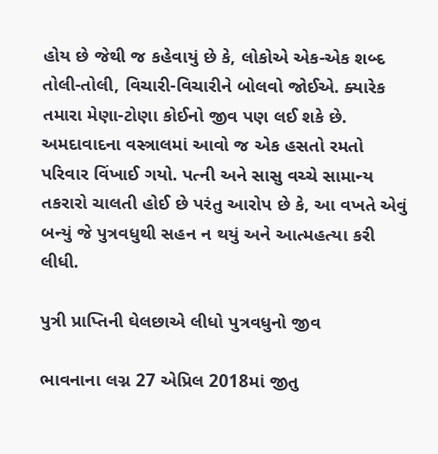હોય છે જેથી જ કહેવાયું છે કે, લોકોએ એક-એક શબ્દ તોલી-તોલી, વિચારી-વિચારીને બોલવો જોઈએ. ક્યારેક તમારા મેણા-ટોણા કોઈનો જીવ પણ લઈ શકે છે. અમદાવાદના વસ્ત્રાલમાં આવો જ એક હસતો રમતો પરિવાર વિંખાઈ ગયો. પત્ની અને સાસુ વચ્ચે સામાન્ય તકરારો ચાલતી હોઈ છે પરંતુ આરોપ છે કે, આ વખતે એવું બન્યું જે પુત્રવધુથી સહન ન થયું અને આત્મહત્યા કરી લીધી.

પુત્રી પ્રાપ્તિની ઘેલછાએ લીધો પુત્રવધુનો જીવ

ભાવનાના લગ્ન 27 એપ્રિલ 2018માં જીતુ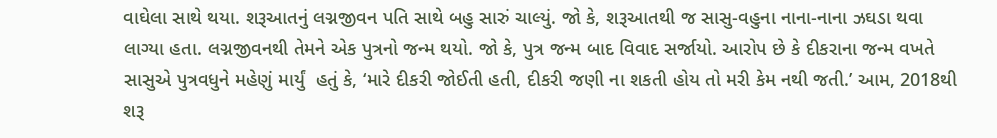વાઘેલા સાથે થયા. શરૂઆતનું લગ્નજીવન પતિ સાથે બહુ સારું ચાલ્યું. જો કે, શરૂઆતથી જ સાસુ-વહુના નાના-નાના ઝઘડા થવા લાગ્યા હતા. લગ્નજીવનથી તેમને એક પુત્રનો જન્મ થયો. જો કે, પુત્ર જન્મ બાદ વિવાદ સર્જાયો. આરોપ છે કે દીકરાના જન્મ વખતે સાસુએ પુત્રવધુને મહેણું માર્યું  હતું કે, ‘મારે દીકરી જોઈતી હતી, દીકરી જણી ના શકતી હોય તો મરી કેમ નથી જતી.’ આમ, 2018થી શરૂ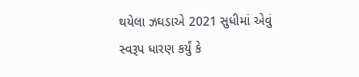થયેલા ઝઘડાએ 2021 સુધીમાં એવું સ્વરૂપ ધારણ કર્યું કે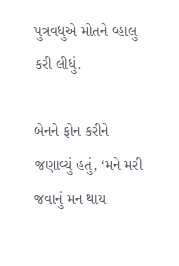પુત્રવધુએ મોતને વ્હાલુ કરી લીધું.

બેનને ફોન કરીને જણાવ્યું હતું, ‘મને મરી જવાનું મન થાય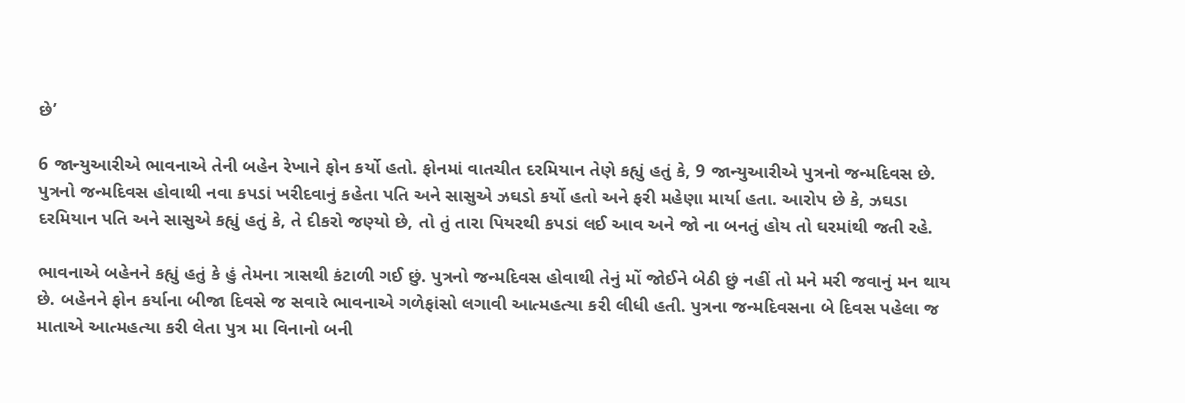છે’

6 જાન્યુઆરીએ ભાવનાએ તેની બહેન રેખાને ફોન કર્યો હતો. ફોનમાં વાતચીત દરમિયાન તેણે કહ્યું હતું કે, 9 જાન્યુઆરીએ પુત્રનો જન્મદિવસ છે. પુત્રનો જન્મદિવસ હોવાથી નવા કપડાં ખરીદવાનું કહેતા પતિ અને સાસુએ ઝઘડો કર્યો હતો અને ફરી મહેણા માર્યા હતા. આરોપ છે કે, ઝઘડા દરમિયાન પતિ અને સાસુએ કહ્યું હતું કે, તે દીકરો જણ્યો છે, તો તું તારા પિયરથી કપડાં લઈ આવ અને જો ના બનતું હોય તો ઘરમાંથી જતી રહે.

ભાવનાએ બહેનને કહ્યું હતું કે હું તેમના ત્રાસથી કંટાળી ગઈ છું. પુત્રનો જન્મદિવસ હોવાથી તેનું મોં જોઈને બેઠી છું નહીં તો મને મરી જવાનું મન થાય છે. બહેનને ફોન કર્યાના બીજા દિવસે જ સવારે ભાવનાએ ગળેફાંસો લગાવી આત્મહત્યા કરી લીધી હતી. પુત્રના જન્મદિવસના બે દિવસ પહેલા જ માતાએ આત્મહત્યા કરી લેતા પુત્ર મા વિનાનો બની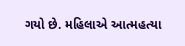ગયો છે. મહિલાએ આત્મહત્યા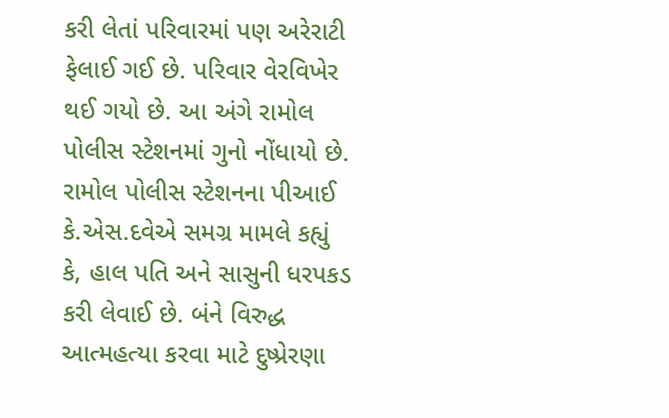કરી લેતાં પરિવારમાં પણ અરેરાટી ફેલાઈ ગઈ છે. પરિવાર વેરવિખેર થઈ ગયો છે. આ અંગે રામોલ પોલીસ સ્ટેશનમાં ગુનો નોંધાયો છે. રામોલ પોલીસ સ્ટેશનના પીઆઈ કે.એસ.દવેએ સમગ્ર મામલે કહ્યું કે, હાલ પતિ અને સાસુની ધરપકડ કરી લેવાઈ છે. બંને વિરુદ્ધ આત્મહત્યા કરવા માટે દુષ્પ્રેરણા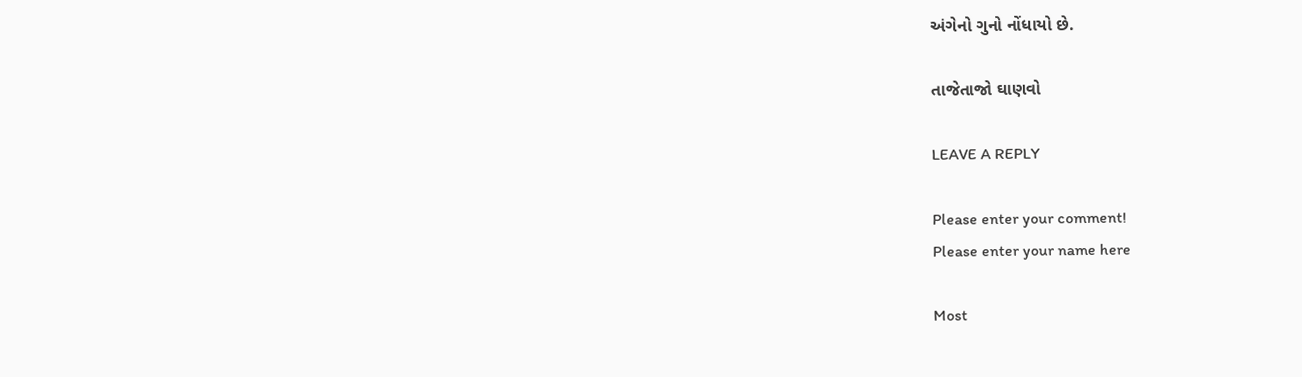અંગેનો ગુનો નોંધાયો છે.

તાજેતાજો ઘાણવો

LEAVE A REPLY

Please enter your comment!
Please enter your name here

Most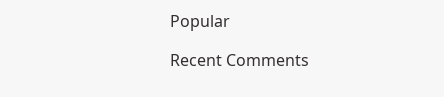Popular

Recent Comments